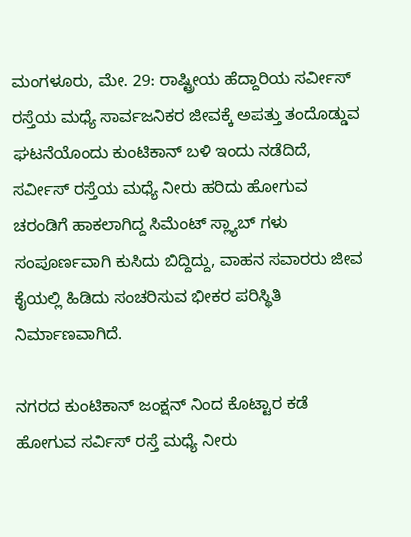ಮಂಗಳೂರು, ಮೇ. 29: ರಾಷ್ಟ್ರೀಯ ಹೆದ್ದಾರಿಯ ಸರ್ವೀಸ್ ರಸ್ತೆಯ ಮಧ್ಯೆ ಸಾರ್ವಜನಿಕರ ಜೀವಕ್ಕೆ ಅಪತ್ತು ತಂದೊಡ್ಡುವ ಘಟನೆಯೊಂದು ಕುಂಟಿಕಾನ್ ಬಳಿ ಇಂದು ನಡೆದಿದೆ, ಸರ್ವೀಸ್ ರಸ್ತೆಯ ಮಧ್ಯೆ ನೀರು ಹರಿದು ಹೋಗುವ ಚರಂಡಿಗೆ ಹಾಕಲಾಗಿದ್ದ ಸಿಮೆಂಟ್ ಸ್ಲ್ಯಾಬ್ ಗಳು ಸಂಪೂರ್ಣವಾಗಿ ಕುಸಿದು ಬಿದ್ದಿದ್ದು, ವಾಹನ ಸವಾರರು ಜೀವ ಕೈಯಲ್ಲಿ ಹಿಡಿದು ಸಂಚರಿಸುವ ಭೀಕರ ಪರಿಸ್ಥಿತಿ ನಿರ್ಮಾಣವಾಗಿದೆ.

ನಗರದ ಕುಂಟಿಕಾನ್ ಜಂಕ್ಷನ್ ನಿಂದ ಕೊಟ್ಟಾರ ಕಡೆ ಹೋಗುವ ಸರ್ವಿಸ್ ರಸ್ತೆ ಮಧ್ಯೆ ನೀರು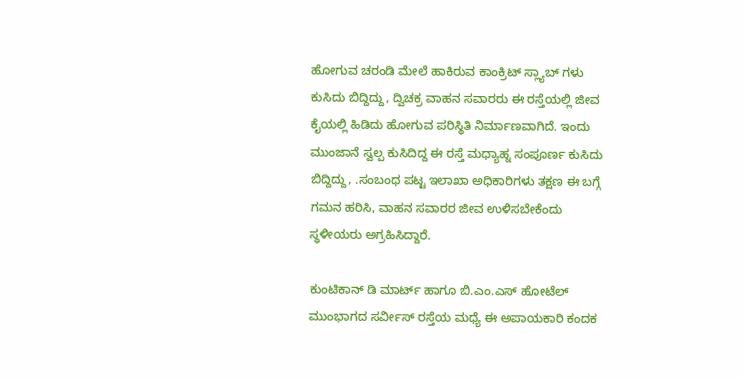ಹೋಗುವ ಚರಂಡಿ ಮೇಲೆ ಹಾಕಿರುವ ಕಾಂಕ್ರಿಟ್ ಸ್ಲ್ಯಾಬ್ ಗಳು ಕುಸಿದು ಬಿದ್ದಿದ್ದು, ದ್ವಿಚಕ್ರ ವಾಹನ ಸವಾರರು ಈ ರಸ್ತೆಯಲ್ಲಿ ಜೀವ ಕೈಯಲ್ಲಿ ಹಿಡಿದು ಹೋಗುವ ಪರಿಸ್ಥಿತಿ ನಿರ್ಮಾಣವಾಗಿದೆ. ಇಂದು ಮುಂಜಾನೆ ಸ್ವಲ್ಪ ಕುಸಿದಿದ್ದ ಈ ರಸ್ತೆ ಮಧ್ಯಾಹ್ನ ಸಂಪೂರ್ಣ ಕುಸಿದು ಬಿದ್ದಿದ್ದು, .ಸಂಬಂಧ ಪಟ್ಟ ಇಲಾಖಾ ಅಧಿಕಾರಿಗಳು ತಕ್ಷಣ ಈ ಬಗ್ಗೆ ಗಮನ ಹರಿಸಿ, ವಾಹನ ಸವಾರರ ಜೀವ ಉಳಿಸಬೇಕೆಂದು ಸ್ಥಳೀಯರು ಅಗ್ರಹಿಸಿದ್ದಾರೆ.

ಕುಂಟಿಕಾನ್ ಡಿ ಮಾರ್ಟ್ ಹಾಗೂ ಬಿ.ಎಂ.ಎಸ್ ಹೋಟೆಲ್ ಮುಂಭಾಗದ ಸರ್ವೀಸ್ ರಸ್ತೆಯ ಮಧ್ಯೆ ಈ ಅಪಾಯಕಾರಿ ಕಂದಕ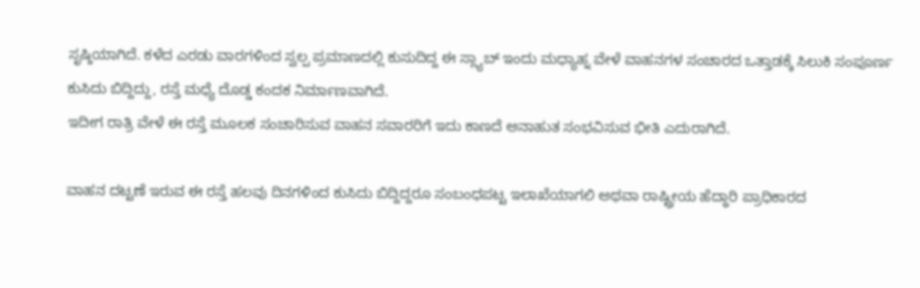ಸೃಷ್ಠಿಯಾಗಿದೆ. ಕಳೆದ ಎರಡು ವಾರಗಳಿಂದ ಸ್ವಲ್ಪ ಪ್ರಮಾಣದಲ್ಲಿ ಕುಸುದಿದ್ದ ಈ ಸ್ಲ್ಯಾಬ್ ಇಂದು ಮಧ್ಯಾಹ್ನ ವೇಳೆ ವಾಹನಗಳ ಸಂಚಾರದ ಒತ್ತಾಡಕ್ಕೆ ಸಿಲುಕಿ ಸಂಪೂರ್ಣ ಕುಸಿದು ಬಿದ್ದಿದ್ದು, ರಸ್ತೆ ಮಧ್ಯೆ ದೊಡ್ಡ ಕಂದಕ ನಿರ್ಮಾಣವಾಗಿದೆ.
ಇದೀಗ ರಾತ್ರಿ ವೇಳೆ ಈ ರಸ್ತೆ ಮೂಲಕ ಸಂಚಾರಿಸುವ ವಾಹನ ಸವಾರರಿಗೆ ಇದು ಕಾಣದೆ ಅನಾಹುತ ಸಂಭವಿಸುವ ಭೀತಿ ಎದುರಾಗಿದೆ.

ವಾಹನ ದಟ್ಟಣೆ ಇರುವ ಈ ರಸ್ತೆ ಹಲವು ದಿನಗಳಿಂದ ಕುಸಿದು ಬಿದ್ದಿದ್ದರೂ ಸಂಬಂಧಪಟ್ಟ ಇಲಾಖೆಯಾಗಲಿ ಅಥವಾ ರಾಷ್ಟ್ರೀಯ ಹೆದ್ಧಾರಿ ಪ್ರಾಧಿಕಾರದ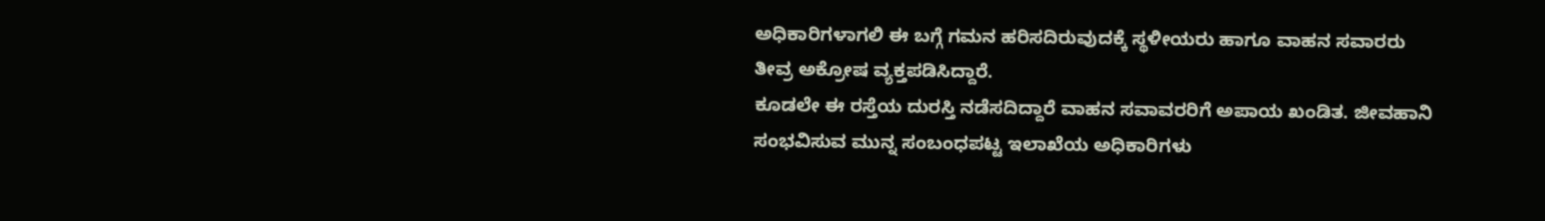ಅಧಿಕಾರಿಗಳಾಗಲಿ ಈ ಬಗ್ಗೆ ಗಮನ ಹರಿಸದಿರುವುದಕ್ಕೆ ಸ್ಥಳೀಯರು ಹಾಗೂ ವಾಹನ ಸವಾರರು ತೀವ್ರ ಅಕ್ರೋಷ ವ್ಯಕ್ತಪಡಿಸಿದ್ದಾರೆ.
ಕೂಡಲೇ ಈ ರಸ್ತೆಯ ದುರಸ್ತಿ ನಡೆಸದಿದ್ದಾರೆ ವಾಹನ ಸವಾವರರಿಗೆ ಅಪಾಯ ಖಂಡಿತ. ಜೀವಹಾನಿ ಸಂಭವಿಸುವ ಮುನ್ನ ಸಂಬಂಧಪಟ್ಟ ಇಲಾಖೆಯ ಅಧಿಕಾರಿಗಳು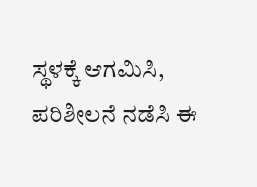ಸ್ಥಳಕ್ಕೆ ಆಗಮಿಸಿ, ಪರಿಶೀಲನೆ ನಡೆಸಿ ಈ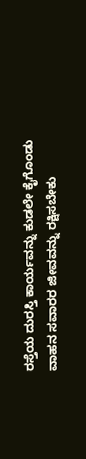ರಸ್ತೆಯ ದುರಸ್ತಿ ಕಾರ್ಯವನ್ನು ಕುಡಲೇ ಕೈಗೊಂಡು ವಾಹನ ಸವಾರರ ಜೀವವನ್ನು ರಕ್ಷಿಸಬೇಕು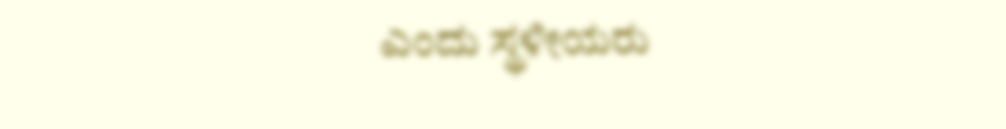ಎಂದು ಸ್ಥಳೀಯರು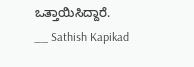ಒತ್ತಾಯಿಸಿದ್ದಾರೆ.
__ Sathish Kapikad